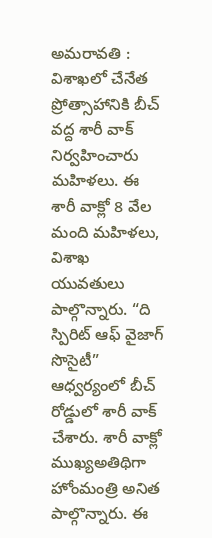అమరావతి : విశాఖలో చేనేత ప్రోత్సాహానికి బీచ్ వద్ద శారీ వాక్ నిర్వహించారు మహిళలు. ఈ శారీ వాక్లో 8 వేల మంది మహిళలు, విశాఖ యువతులు పాల్గొన్నారు. “ది స్పిరిట్ ఆఫ్ వైజాగ్ సొసైటీ” ఆధ్వర్యంలో బీచ్ రోడ్డులో శారీ వాక్ చేశారు. శారీ వాక్లో ముఖ్యఅతిథిగా హోంమంత్రి అనిత పాల్గొన్నారు. ఈ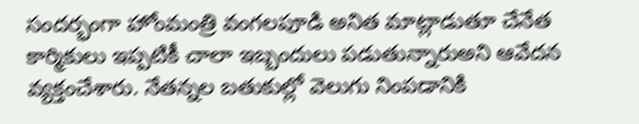సందర్భంగా హోంమంత్రి వంగలపూడి అనిత మాట్లాడుతూ చేనేత కార్మికులు ఇప్పటికీ చాలా ఇబ్బందులు పడుతున్నారుఅని ఆవేదన వ్యక్తంచేశారు. నేతన్నల బతుకుల్లో వెలుగు నింపడానికి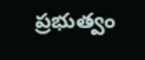ప్రభుత్వం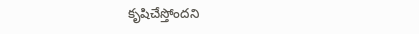కృషిచేస్తోందని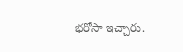భరోసా ఇచ్చారు.